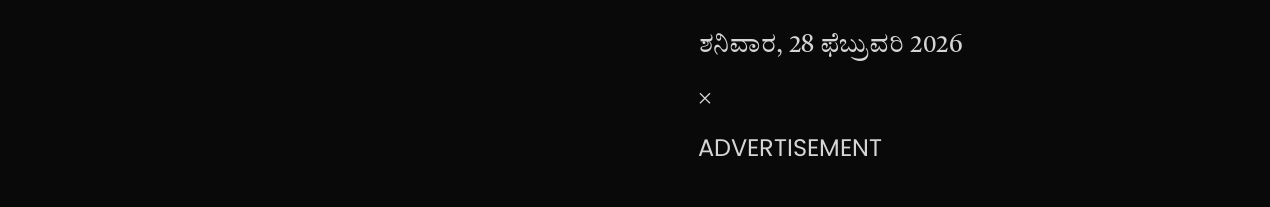ಶನಿವಾರ, 28 ಫೆಬ್ರುವರಿ 2026
×
ADVERTISEMENT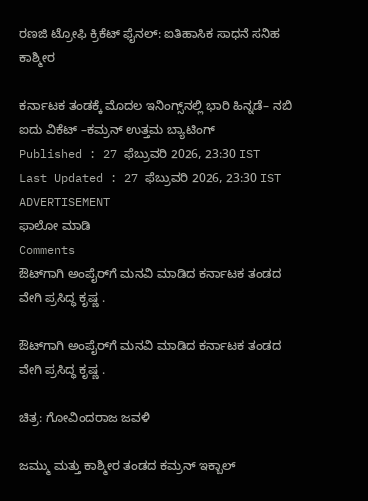ರಣಜಿ ಟ್ರೋಫಿ ಕ್ರಿಕೆಟ್ ಫೈನಲ್‌: ಐತಿಹಾಸಿಕ ಸಾಧನೆ ಸನಿಹ ಕಾಶ್ಮೀರ

ಕರ್ನಾಟಕ ತಂಡಕ್ಕೆ ಮೊದಲ ಇನಿಂಗ್ಸ್‌ನಲ್ಲಿ ಭಾರಿ ಹಿನ್ನಡೆ– ನಬಿ ಐದು ವಿಕೆಟ್‌ –ಕಮ್ರನ್ ಉತ್ತಮ ಬ್ಯಾಟಿಂಗ್‌
Published : 27 ಫೆಬ್ರುವರಿ 2026, 23:30 IST
Last Updated : 27 ಫೆಬ್ರುವರಿ 2026, 23:30 IST
ADVERTISEMENT
ಫಾಲೋ ಮಾಡಿ
Comments
ಔಟ್‌ಗಾಗಿ ಅಂಪೈರ್‌ಗೆ ಮನವಿ ಮಾಡಿದ ಕರ್ನಾಟಕ ತಂಡದ ವೇಗಿ ಪ್ರಸಿದ್ಧ ಕೃಷ್ಣ .

ಔಟ್‌ಗಾಗಿ ಅಂಪೈರ್‌ಗೆ ಮನವಿ ಮಾಡಿದ ಕರ್ನಾಟಕ ತಂಡದ ವೇಗಿ ಪ್ರಸಿದ್ಧ ಕೃಷ್ಣ .

ಚಿತ್ರ: ಗೋವಿಂದರಾಜ ಜವಳಿ

ಜಮ್ಮು ಮತ್ತು ಕಾಶ್ಮೀರ ತಂಡದ ಕಮ್ರನ್ ಇಕ್ಬಾಲ್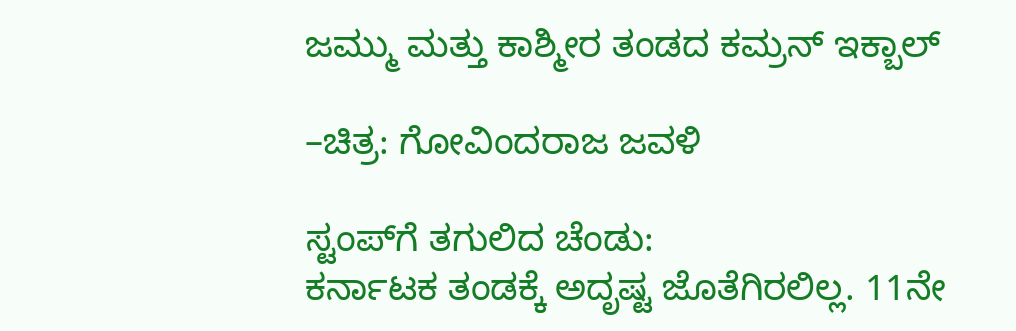ಜಮ್ಮು ಮತ್ತು ಕಾಶ್ಮೀರ ತಂಡದ ಕಮ್ರನ್ ಇಕ್ಬಾಲ್

–ಚಿತ್ರ: ಗೋವಿಂದರಾಜ ಜವಳಿ

ಸ್ಟಂಪ್‌ಗೆ ತಗುಲಿದ ಚೆಂಡು:
ಕರ್ನಾಟಕ ತಂಡಕ್ಕೆ ಅದೃಷ್ಟ ಜೊತೆಗಿರಲಿಲ್ಲ. 11ನೇ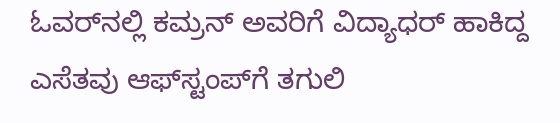ಓವರ್‌ನಲ್ಲಿ ಕಮ್ರನ್ ಅವರಿಗೆ ವಿದ್ಯಾಧರ್ ಹಾಕಿದ್ದ ಎಸೆತವು ಆಫ್‌ಸ್ಟಂಪ್‌ಗೆ ತಗುಲಿ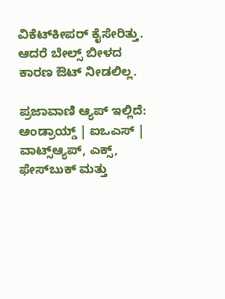ವಿಕೆಟ್‌ಕೀಪರ್ ಕೈಸೇರಿತ್ತು. ಆದರೆ ಬೇಲ್ಸ್‌ ಬೀಳದ ಕಾರಣ ಔಟ್ ನೀಡಲಿಲ್ಲ.

ಪ್ರಜಾವಾಣಿ ಆ್ಯಪ್ ಇಲ್ಲಿದೆ: ಆಂಡ್ರಾಯ್ಡ್ | ಐಒಎಸ್ | ವಾಟ್ಸ್ಆ್ಯಪ್, ಎಕ್ಸ್, ಫೇಸ್‌ಬುಕ್ ಮತ್ತು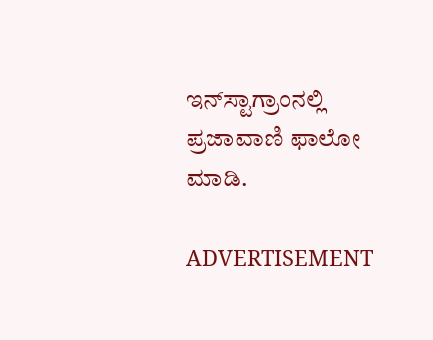ಇನ್‌ಸ್ಟಾಗ್ರಾಂನಲ್ಲಿ ಪ್ರಜಾವಾಣಿ ಫಾಲೋ ಮಾಡಿ.

ADVERTISEMENT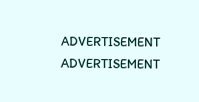ADVERTISEMENT
ADVERTISEMENT